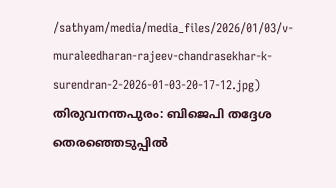/sathyam/media/media_files/2026/01/03/v-muraleedharan-rajeev-chandrasekhar-k-surendran-2-2026-01-03-20-17-12.jpg)
തിരുവനന്തപുരം: ബിജെപി തദ്ദേശ തെരഞ്ഞെടുപ്പിൽ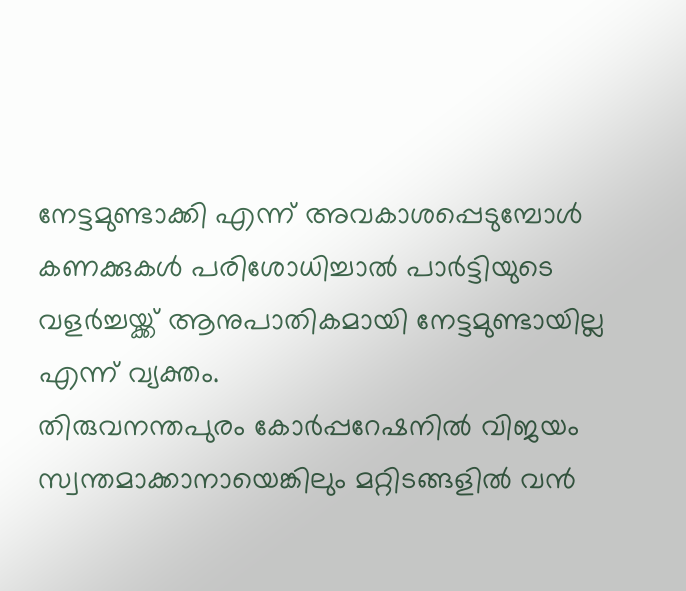നേട്ടമുണ്ടാക്കി എന്ന് അവകാശപ്പെടുമ്പോൾ കണക്കുകൾ പരിശോധിച്ചാൽ പാർട്ടിയുടെ വളർച്ചയ്ക്ക് ആനുപാതികമായി നേട്ടമുണ്ടായില്ല എന്ന് വ്യക്തം.
തിരുവനന്തപുരം കോർപ്പറേഷനിൽ വിജയം സ്വന്തമാക്കാനായെങ്കിലും മറ്റിടങ്ങളിൽ വൻ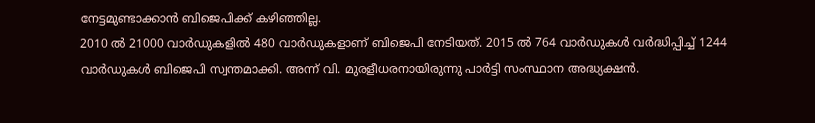നേട്ടമുണ്ടാക്കാൻ ബിജെപിക്ക് കഴിഞ്ഞില്ല.
2010 ൽ 21000 വാർഡുകളിൽ 480 വാർഡുകളാണ് ബിജെപി നേടിയത്. 2015 ൽ 764 വാർഡുകൾ വർദ്ധിപ്പിച്ച് 1244 വാർഡുകൾ ബിജെപി സ്വന്തമാക്കി. അന്ന് വി. മുരളീധരനായിരുന്നു പാർട്ടി സംസ്ഥാന അദ്ധ്യക്ഷൻ.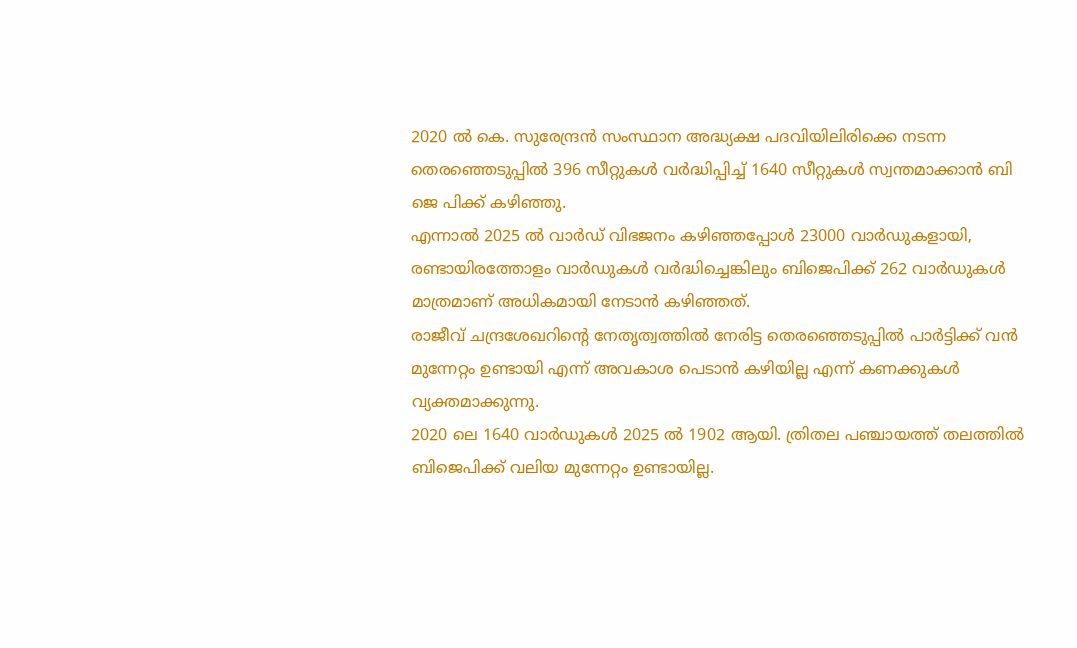2020 ൽ കെ. സുരേന്ദ്രൻ സംസ്ഥാന അദ്ധ്യക്ഷ പദവിയിലിരിക്കെ നടന്ന തെരഞ്ഞെടുപ്പിൽ 396 സീറ്റുകൾ വർദ്ധിപ്പിച്ച് 1640 സീറ്റുകൾ സ്വന്തമാക്കാൻ ബി ജെ പിക്ക് കഴിഞ്ഞു.
എന്നാൽ 2025 ൽ വാർഡ് വിഭജനം കഴിഞ്ഞപ്പോൾ 23000 വാർഡുകളായി, രണ്ടായിരത്തോളം വാർഡുകൾ വർദ്ധിച്ചെങ്കിലും ബിജെപിക്ക് 262 വാർഡുകൾ മാത്രമാണ് അധികമായി നേടാൻ കഴിഞ്ഞത്.
രാജീവ് ചന്ദ്രശേഖറിൻ്റെ നേതൃത്വത്തിൽ നേരിട്ട തെരഞ്ഞെടുപ്പിൽ പാർട്ടിക്ക് വൻ മുന്നേറ്റം ഉണ്ടായി എന്ന് അവകാശ പെടാൻ കഴിയില്ല എന്ന് കണക്കുകൾ വ്യക്തമാക്കുന്നു.
2020 ലെ 1640 വാർഡുകൾ 2025 ൽ 1902 ആയി. ത്രിതല പഞ്ചായത്ത് തലത്തിൽ ബിജെപിക്ക് വലിയ മുന്നേറ്റം ഉണ്ടായില്ല.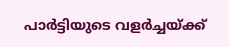പാർട്ടിയുടെ വളർച്ചയ്ക്ക്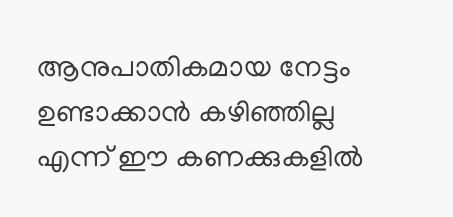ആനുപാതികമായ നേട്ടം ഉണ്ടാക്കാൻ കഴിഞ്ഞില്ല എന്ന് ഈ കണക്കുകളിൽ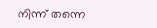നിന്ന് തന്നെ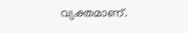വ്യക്തമാണ്.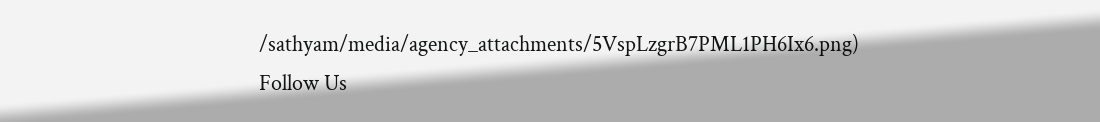/sathyam/media/agency_attachments/5VspLzgrB7PML1PH6Ix6.png)
Follow Us